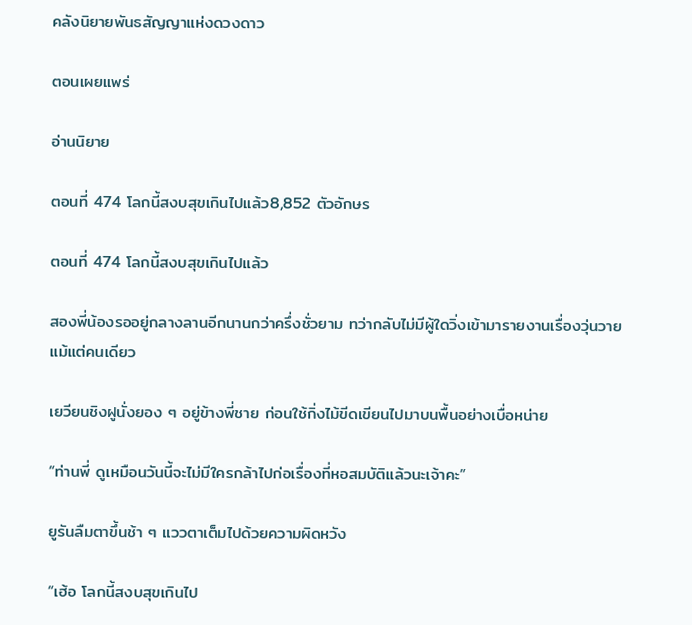คลังนิยายพันธสัญญาแห่งดวงดาว

ตอนเผยแพร่

อ่านนิยาย

ตอนที่ 474 โลกนี้สงบสุขเกินไปแล้ว8,852 ตัวอักษร

ตอนที่ 474 โลกนี้สงบสุขเกินไปแล้ว

สองพี่น้องรออยู่กลางลานอีกนานกว่าครึ่งชั่วยาม ทว่ากลับไม่มีผู้ใดวิ่งเข้ามารายงานเรื่องวุ่นวายแม้แต่คนเดียว

เยวียนชิงฝูนั่งยอง ๆ อยู่ข้างพี่ชาย ก่อนใช้กิ่งไม้ขีดเขียนไปมาบนพื้นอย่างเบื่อหน่าย

“ท่านพี่ ดูเหมือนวันนี้จะไม่มีใครกล้าไปก่อเรื่องที่หอสมบัติแล้วนะเจ้าคะ”

ยูรันลืมตาขึ้นช้า ๆ แววตาเต็มไปด้วยความผิดหวัง

“เฮ้อ โลกนี้สงบสุขเกินไป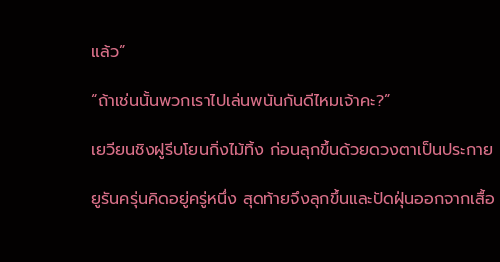แล้ว”

“ถ้าเช่นนั้นพวกเราไปเล่นพนันกันดีไหมเจ้าคะ?”

เยวียนชิงฝูรีบโยนกิ่งไม้ทิ้ง ก่อนลุกขึ้นด้วยดวงตาเป็นประกาย

ยูรันครุ่นคิดอยู่ครู่หนึ่ง สุดท้ายจึงลุกขึ้นและปัดฝุ่นออกจากเสื้อ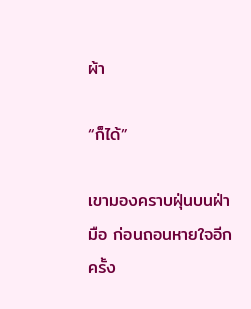ผ้า

“ก็ได้”

เขามองคราบฝุ่นบนฝ่ามือ ก่อนถอนหายใจอีกครั้ง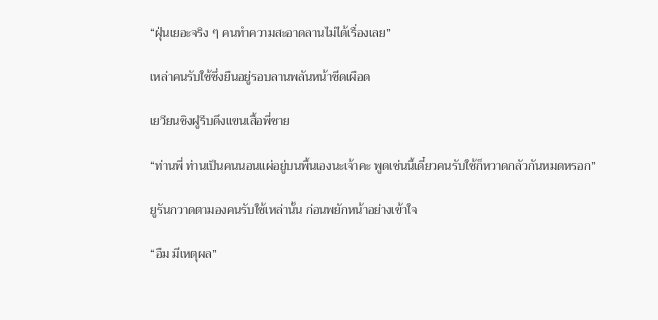“ฝุ่นเยอะจริง ๆ คนทำความสะอาดลานไม่ได้เรื่องเลย”

เหล่าคนรับใช้ซึ่งยืนอยู่รอบลานพลันหน้าซีดเผือด

เยวียนชิงฝูรีบดึงแขนเสื้อพี่ชาย

“ท่านพี่ ท่านเป็นคนนอนแผ่อยู่บนพื้นเองนะเจ้าคะ พูดเช่นนี้เดี๋ยวคนรับใช้ก็หวาดกลัวกันหมดหรอก”

ยูรันกวาดตามองคนรับใช้เหล่านั้น ก่อนพยักหน้าอย่างเข้าใจ

“อืม มีเหตุผล”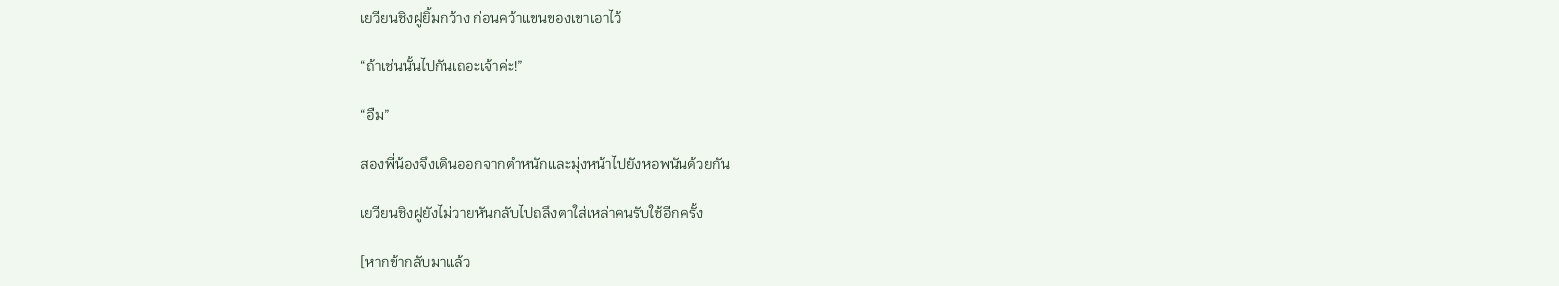เยวียนชิงฝูยิ้มกว้าง ก่อนคว้าแขนของเขาเอาไว้

“ถ้าเช่นนั้นไปกันเถอะเจ้าค่ะ!”

“อืม”

สองพี่น้องจึงเดินออกจากตำหนักและมุ่งหน้าไปยังหอพนันด้วยกัน

เยวียนชิงฝูยังไม่วายหันกลับไปถลึงตาใส่เหล่าคนรับใช้อีกครั้ง

[หากข้ากลับมาแล้ว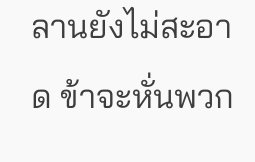ลานยังไม่สะอาด ข้าจะหั่นพวก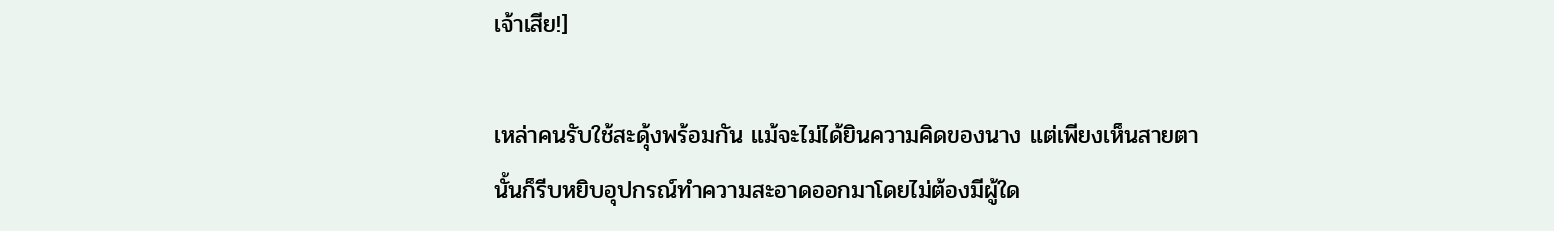เจ้าเสีย!]

เหล่าคนรับใช้สะดุ้งพร้อมกัน แม้จะไม่ได้ยินความคิดของนาง แต่เพียงเห็นสายตานั้นก็รีบหยิบอุปกรณ์ทำความสะอาดออกมาโดยไม่ต้องมีผู้ใด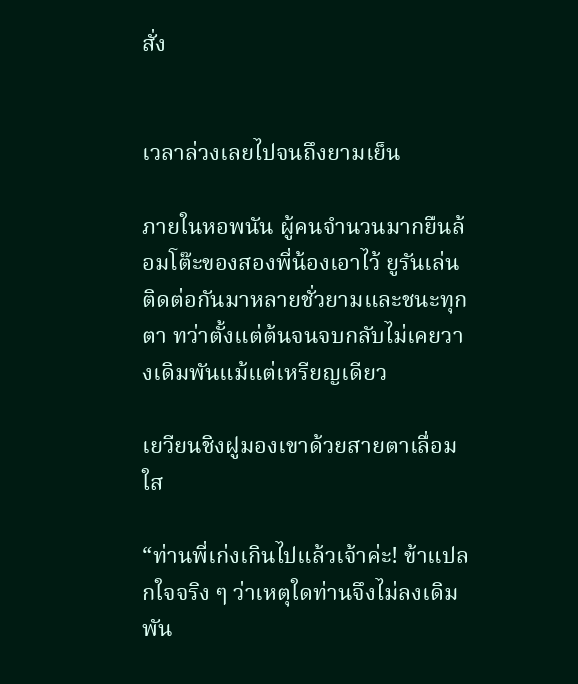สั่ง


เวลาล่วงเลยไปจนถึงยามเย็น

ภายในหอพนัน ผู้คนจำนวนมากยืนล้อมโต๊ะของสองพี่น้องเอาไว้ ยูรันเล่นติดต่อกันมาหลายชั่วยามและชนะทุกตา ทว่าตั้งแต่ต้นจนจบกลับไม่เคยวางเดิมพันแม้แต่เหรียญเดียว

เยวียนชิงฝูมองเขาด้วยสายตาเลื่อมใส

“ท่านพี่เก่งเกินไปแล้วเจ้าค่ะ! ข้าแปลกใจจริง ๆ ว่าเหตุใดท่านจึงไม่ลงเดิมพัน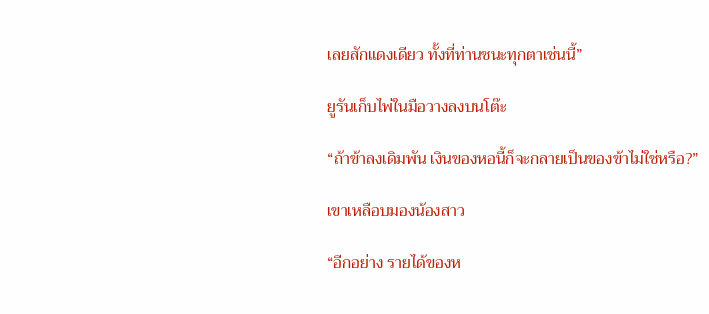เลยสักแดงเดียว ทั้งที่ท่านชนะทุกตาเช่นนี้”

ยูรันเก็บไพ่ในมือวางลงบนโต๊ะ

“ถ้าข้าลงเดิมพัน เงินของหอนี้ก็จะกลายเป็นของข้าไม่ใช่หรือ?”

เขาเหลือบมองน้องสาว

“อีกอย่าง รายได้ของห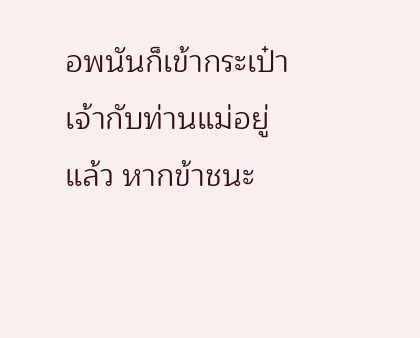อพนันก็เข้ากระเป๋าเจ้ากับท่านแม่อยู่แล้ว หากข้าชนะ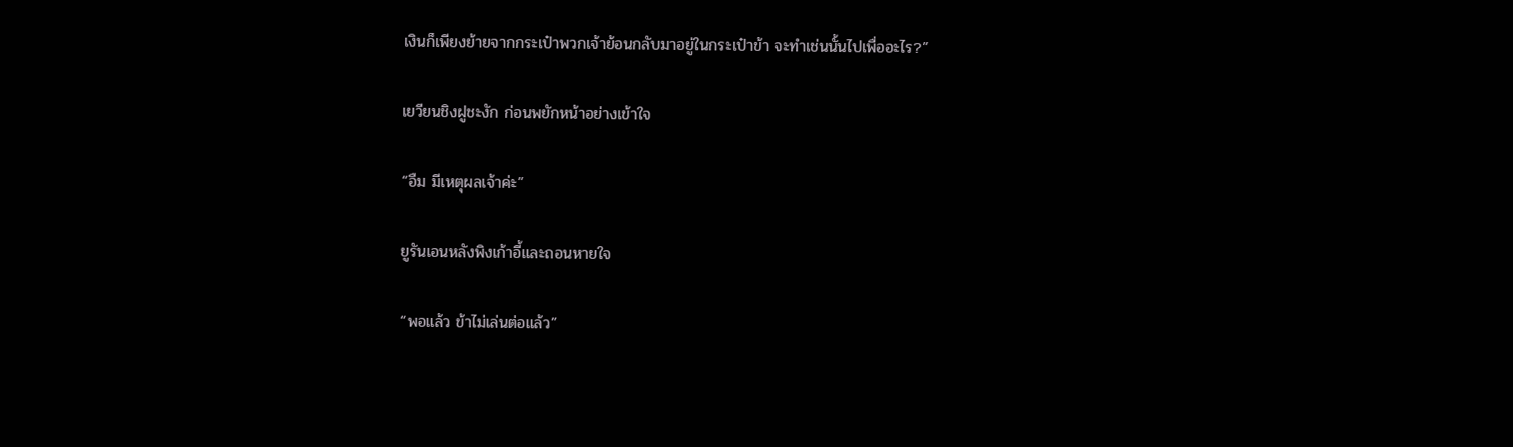เงินก็เพียงย้ายจากกระเป๋าพวกเจ้าย้อนกลับมาอยู่ในกระเป๋าข้า จะทำเช่นนั้นไปเพื่ออะไร?”

เยวียนชิงฝูชะงัก ก่อนพยักหน้าอย่างเข้าใจ

“อืม มีเหตุผลเจ้าค่ะ”

ยูรันเอนหลังพิงเก้าอี้และถอนหายใจ

“พอแล้ว ข้าไม่เล่นต่อแล้ว”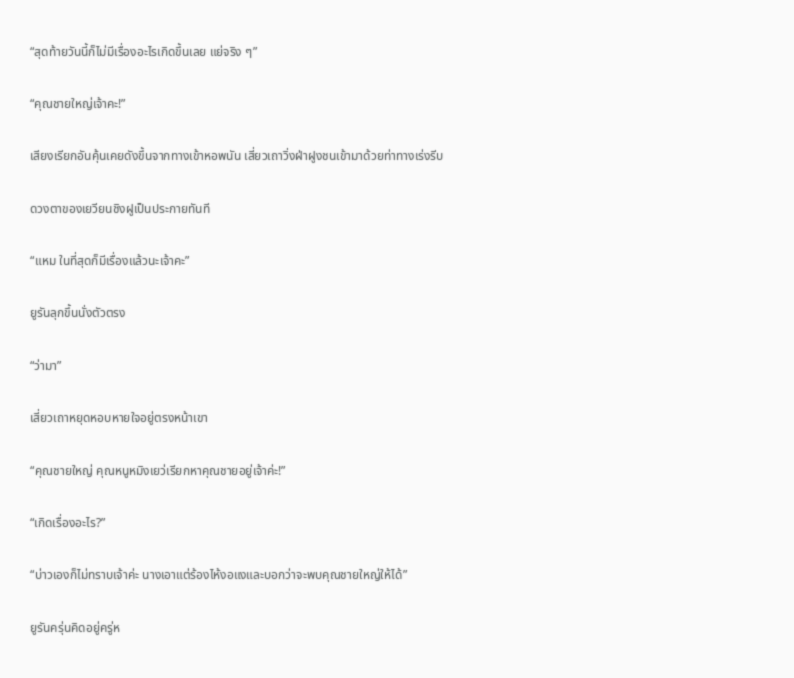“สุดท้ายวันนี้ก็ไม่มีเรื่องอะไรเกิดขึ้นเลย แย่จริง ๆ”

“คุณชายใหญ่เจ้าคะ!”

เสียงเรียกอันคุ้นเคยดังขึ้นจากทางเข้าหอพนัน เสี่ยวเถาวิ่งฝ่าฝูงชนเข้ามาด้วยท่าทางเร่งรีบ

ดวงตาของเยวียนชิงฝูเป็นประกายทันที

“แหม ในที่สุดก็มีเรื่องแล้วนะเจ้าคะ”

ยูรันลุกขึ้นนั่งตัวตรง

“ว่ามา”

เสี่ยวเถาหยุดหอบหายใจอยู่ตรงหน้าเขา

“คุณชายใหญ่ คุณหนูหมิงเยว่เรียกหาคุณชายอยู่เจ้าค่ะ!”

“เกิดเรื่องอะไร?”

“บ่าวเองก็ไม่ทราบเจ้าค่ะ นางเอาแต่ร้องไห้งอแงและบอกว่าจะพบคุณชายใหญ่ให้ได้”

ยูรันครุ่นคิดอยู่ครู่ห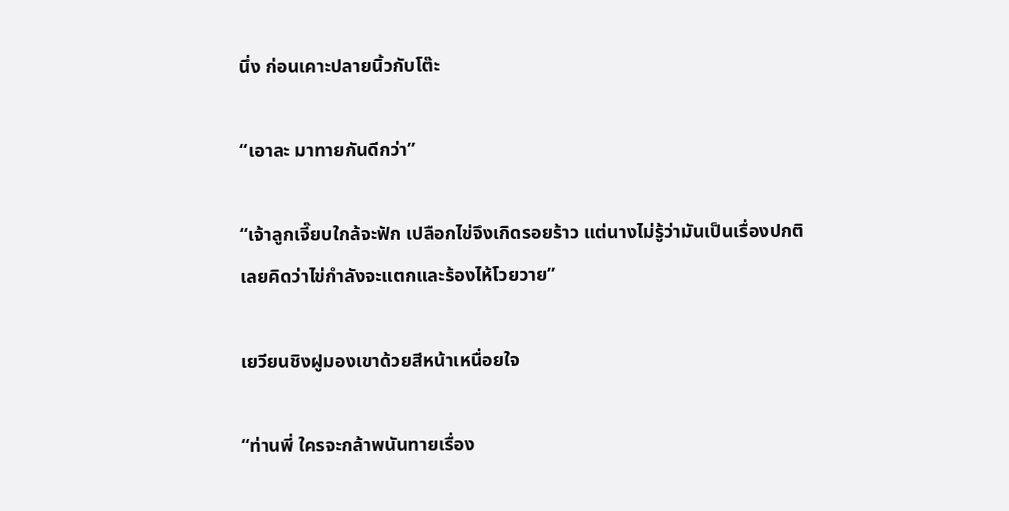นึ่ง ก่อนเคาะปลายนิ้วกับโต๊ะ

“เอาละ มาทายกันดีกว่า”

“เจ้าลูกเจี๊ยบใกล้จะฟัก เปลือกไข่จึงเกิดรอยร้าว แต่นางไม่รู้ว่ามันเป็นเรื่องปกติ เลยคิดว่าไข่กำลังจะแตกและร้องไห้โวยวาย”

เยวียนชิงฝูมองเขาด้วยสีหน้าเหนื่อยใจ

“ท่านพี่ ใครจะกล้าพนันทายเรื่อง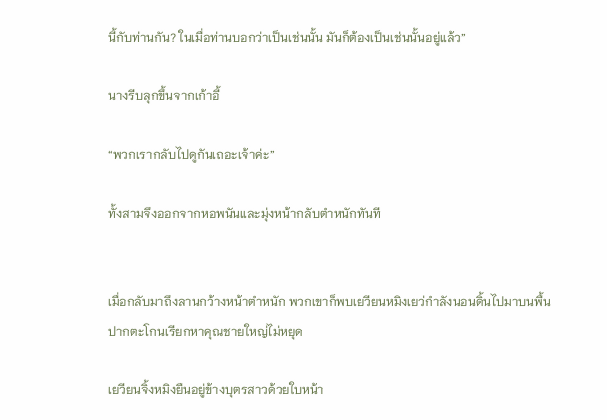นี้กับท่านกัน? ในเมื่อท่านบอกว่าเป็นเช่นนั้น มันก็ต้องเป็นเช่นนั้นอยู่แล้ว”

นางรีบลุกขึ้นจากเก้าอี้

“พวกเรากลับไปดูกันเถอะเจ้าค่ะ”

ทั้งสามจึงออกจากหอพนันและมุ่งหน้ากลับตำหนักทันที


เมื่อกลับมาถึงลานกว้างหน้าตำหนัก พวกเขาก็พบเยวียนหมิงเยว่กำลังนอนดิ้นไปมาบนพื้น ปากตะโกนเรียกหาคุณชายใหญ่ไม่หยุด

เยวียนจิ้งหมิงยืนอยู่ข้างบุตรสาวด้วยใบหน้า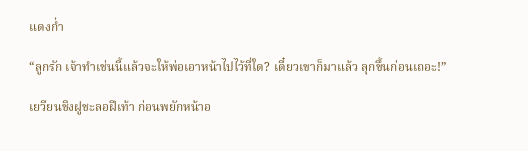แดงก่ำ

“ลูกรัก เจ้าทำเช่นนี้แล้วจะให้พ่อเอาหน้าไปไว้ที่ใด? เดี๋ยวเขาก็มาแล้ว ลุกขึ้นก่อนเถอะ!”

เยวียนชิงฝูชะลอฝีเท้า ก่อนพยักหน้าอ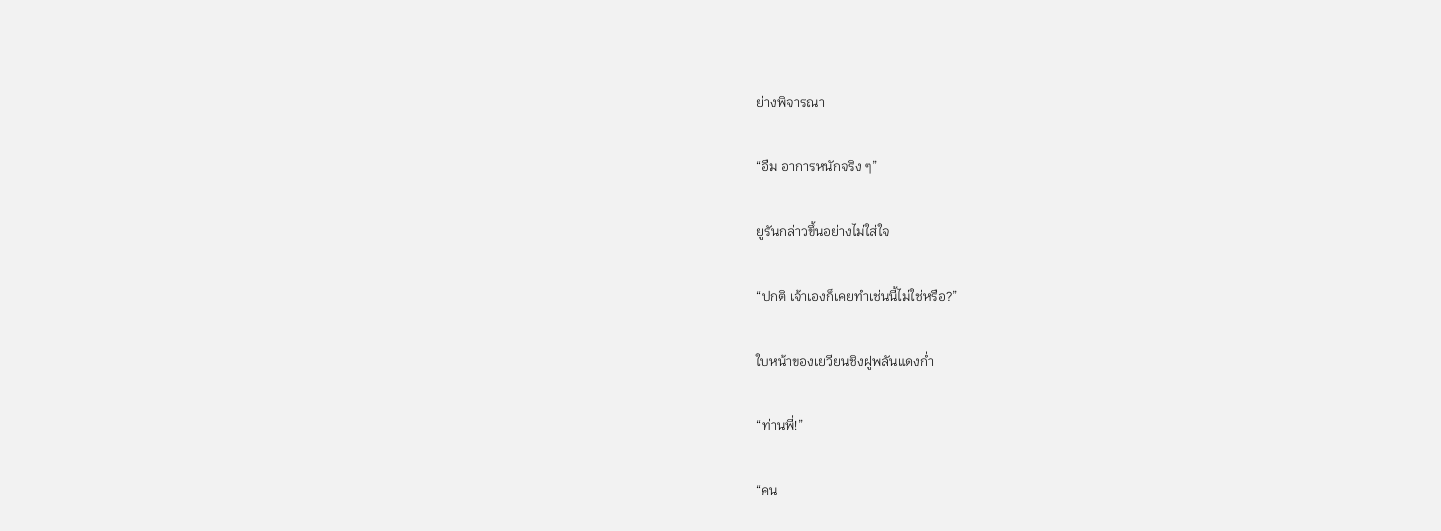ย่างพิจารณา

“อืม อาการหนักจริง ๆ”

ยูรันกล่าวขึ้นอย่างไม่ใส่ใจ

“ปกติ เจ้าเองก็เคยทำเช่นนี้ไม่ใช่หรือ?”

ใบหน้าของเยวียนชิงฝูพลันแดงก่ำ

“ท่านพี่!”

“คน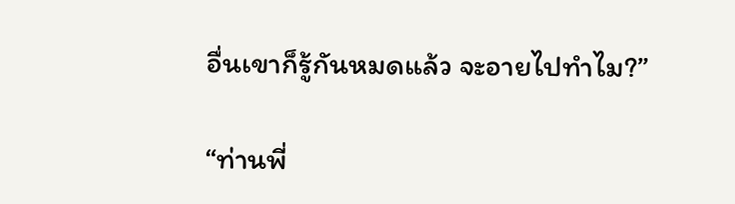อื่นเขาก็รู้กันหมดแล้ว จะอายไปทำไม?”

“ท่านพี่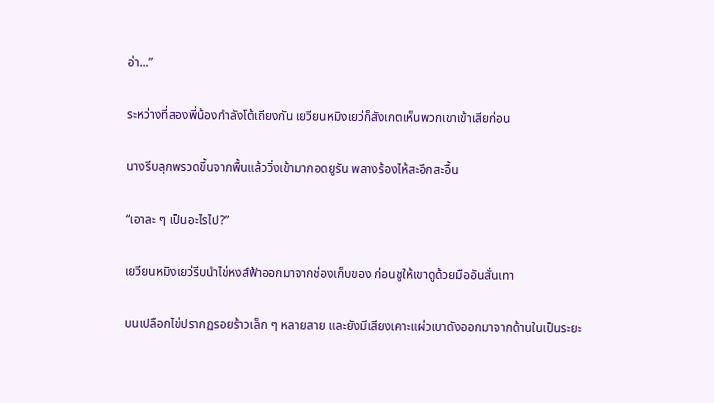อ่า...”

ระหว่างที่สองพี่น้องกำลังโต้เถียงกัน เยวียนหมิงเยว่ก็สังเกตเห็นพวกเขาเข้าเสียก่อน

นางรีบลุกพรวดขึ้นจากพื้นแล้ววิ่งเข้ามากอดยูรัน พลางร้องไห้สะอึกสะอื้น

“เอาละ ๆ เป็นอะไรไป?”

เยวียนหมิงเยว่รีบนำไข่หงส์ฟ้าออกมาจากช่องเก็บของ ก่อนชูให้เขาดูด้วยมืออันสั่นเทา

บนเปลือกไข่ปรากฏรอยร้าวเล็ก ๆ หลายสาย และยังมีเสียงเคาะแผ่วเบาดังออกมาจากด้านในเป็นระยะ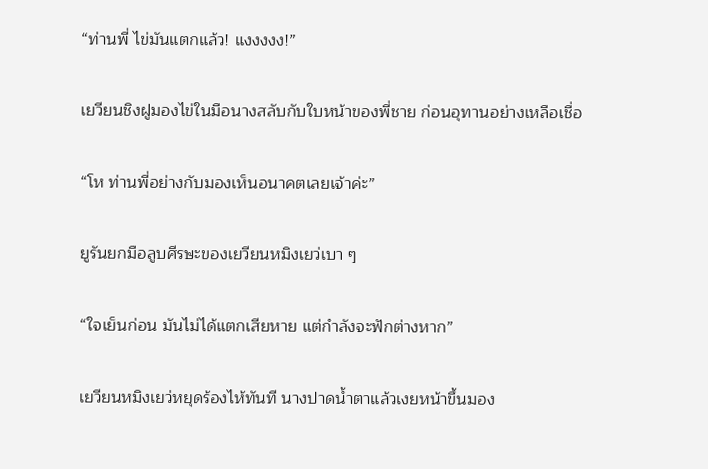“ท่านพี่ ไข่มันแตกแล้ว! แงงงงง!”

เยวียนชิงฝูมองไข่ในมือนางสลับกับใบหน้าของพี่ชาย ก่อนอุทานอย่างเหลือเชื่อ

“โห ท่านพี่อย่างกับมองเห็นอนาคตเลยเจ้าค่ะ”

ยูรันยกมือลูบศีรษะของเยวียนหมิงเยว่เบา ๆ

“ใจเย็นก่อน มันไม่ได้แตกเสียหาย แต่กำลังจะฟักต่างหาก”

เยวียนหมิงเยว่หยุดร้องไห้ทันที นางปาดน้ำตาแล้วเงยหน้าขึ้นมอง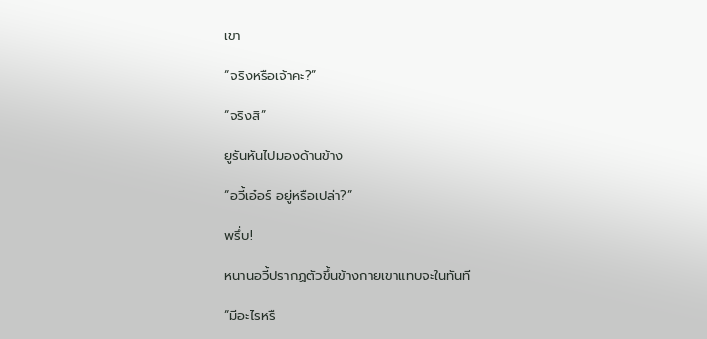เขา

“จริงหรือเจ้าคะ?”

“จริงสิ”

ยูรันหันไปมองด้านข้าง

“อวี้เอ๋อร์ อยู่หรือเปล่า?”

พรึ่บ!

หนานอวี้ปรากฏตัวขึ้นข้างกายเขาแทบจะในทันที

“มีอะไรหรื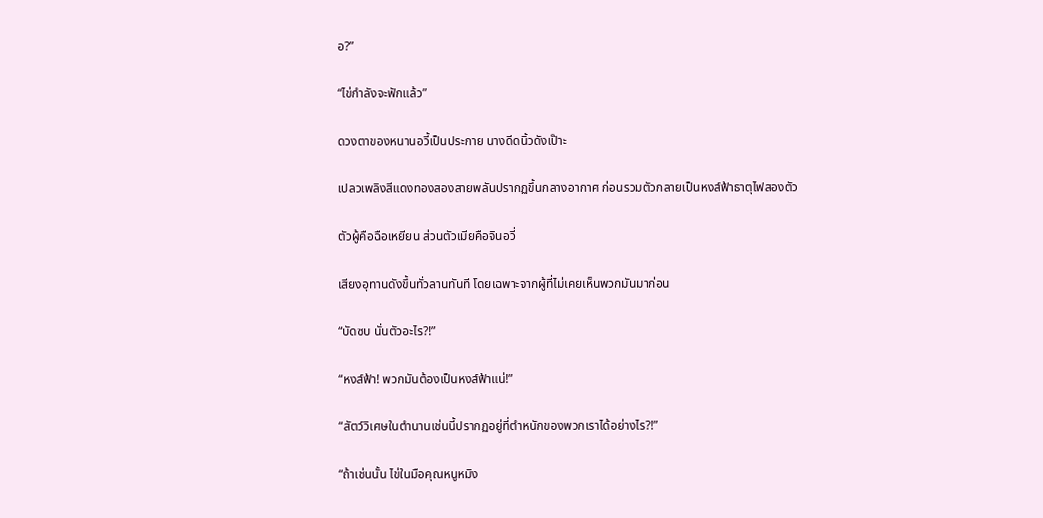อ?”

“ไข่กำลังจะฟักแล้ว”

ดวงตาของหนานอวี้เป็นประกาย นางดีดนิ้วดังเป๊าะ

เปลวเพลิงสีแดงทองสองสายพลันปรากฏขึ้นกลางอากาศ ก่อนรวมตัวกลายเป็นหงส์ฟ้าธาตุไฟสองตัว

ตัวผู้คือฉือเหยียน ส่วนตัวเมียคือจินอวี่

เสียงอุทานดังขึ้นทั่วลานทันที โดยเฉพาะจากผู้ที่ไม่เคยเห็นพวกมันมาก่อน

“บัดซบ นั่นตัวอะไร?!”

“หงส์ฟ้า! พวกมันต้องเป็นหงส์ฟ้าแน่!”

“สัตว์วิเศษในตำนานเช่นนี้ปรากฏอยู่ที่ตำหนักของพวกเราได้อย่างไร?!”

“ถ้าเช่นนั้น ไข่ในมือคุณหนูหมิง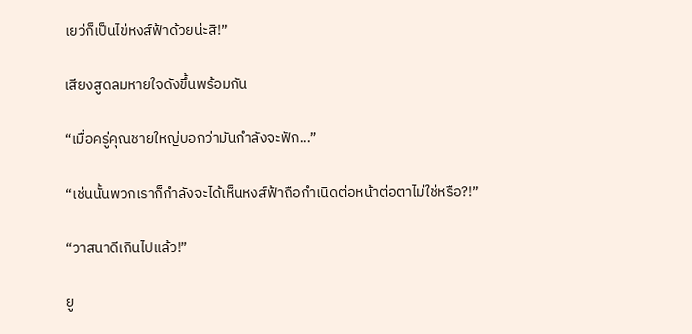เยว่ก็เป็นไข่หงส์ฟ้าด้วยน่ะสิ!”

เสียงสูดลมหายใจดังขึ้นพร้อมกัน

“เมื่อครู่คุณชายใหญ่บอกว่ามันกำลังจะฟัก...”

“เช่นนั้นพวกเราก็กำลังจะได้เห็นหงส์ฟ้าถือกำเนิดต่อหน้าต่อตาไม่ใช่หรือ?!”

“วาสนาดีเกินไปแล้ว!”

ยู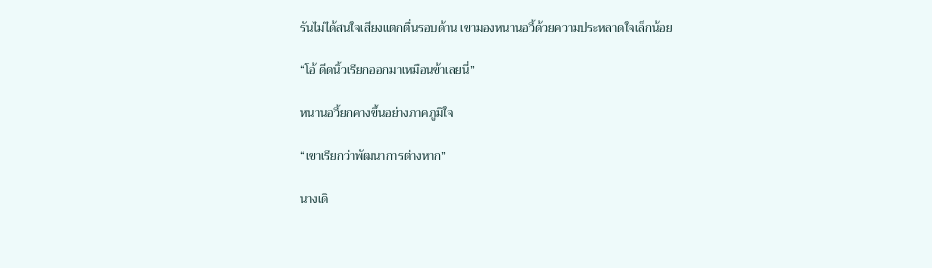รันไม่ได้สนใจเสียงแตกตื่นรอบด้าน เขามองหนานอวี้ด้วยความประหลาดใจเล็กน้อย

“โอ้ ดีดนิ้วเรียกออกมาเหมือนข้าเลยนี่”

หนานอวี้ยกคางขึ้นอย่างภาคภูมิใจ

“เขาเรียกว่าพัฒนาการต่างหาก”

นางเดิ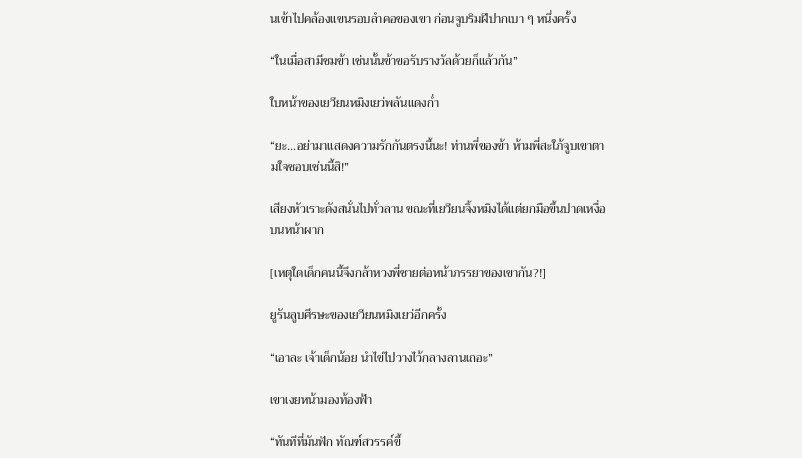นเข้าไปคล้องแขนรอบลำคอของเขา ก่อนจูบริมฝีปากเบา ๆ หนึ่งครั้ง

“ในเมื่อสามีชมข้า เช่นนั้นข้าขอรับรางวัลด้วยก็แล้วกัน”

ใบหน้าของเยวียนหมิงเยว่พลันแดงก่ำ

“ยะ...อย่ามาแสดงความรักกันตรงนี้นะ! ท่านพี่ของข้า ห้ามพี่สะใภ้จูบเขาตามใจชอบเช่นนี้สิ!”

เสียงหัวเราะดังสนั่นไปทั่วลาน ขณะที่เยวียนจิ้งหมิงได้แต่ยกมือขึ้นปาดเหงื่อบนหน้าผาก

[เหตุใดเด็กคนนี้จึงกล้าหวงพี่ชายต่อหน้าภรรยาของเขากัน?!]

ยูรันลูบศีรษะของเยวียนหมิงเยว่อีกครั้ง

“เอาละ เจ้าเด็กน้อย นำไข่ไปวางไว้กลางลานเถอะ”

เขาเงยหน้ามองท้องฟ้า

“ทันทีที่มันฟัก ทัณฑ์สวรรค์ขี้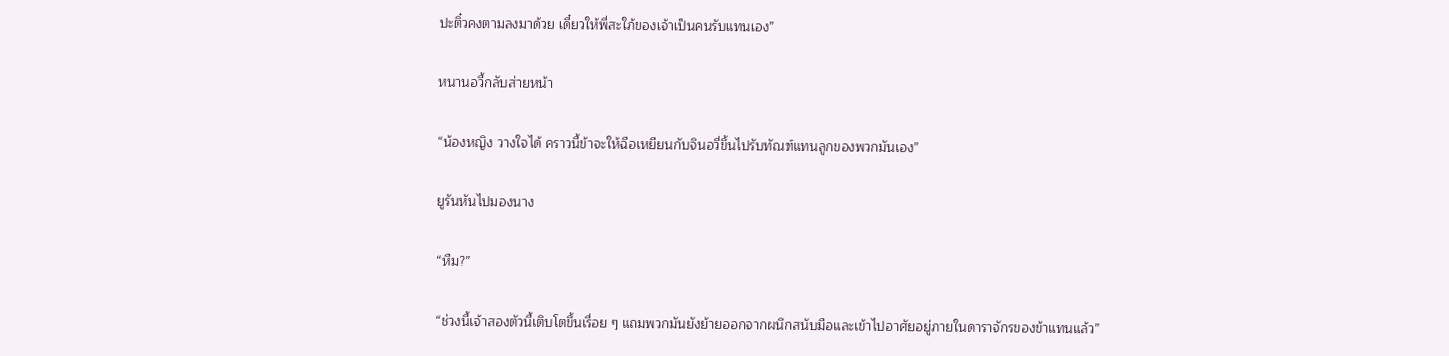ปะติ๋วคงตามลงมาด้วย เดี๋ยวให้พี่สะใภ้ของเจ้าเป็นคนรับแทนเอง”

หนานอวี้กลับส่ายหน้า

“น้องหญิง วางใจได้ คราวนี้ข้าจะให้ฉือเหยียนกับจินอวี่ขึ้นไปรับทัณฑ์แทนลูกของพวกมันเอง”

ยูรันหันไปมองนาง

“หืม?”

“ช่วงนี้เจ้าสองตัวนี้เติบโตขึ้นเรื่อย ๆ แถมพวกมันยังย้ายออกจากผนึกสนับมือและเข้าไปอาศัยอยู่ภายในดาราจักรของข้าแทนแล้ว”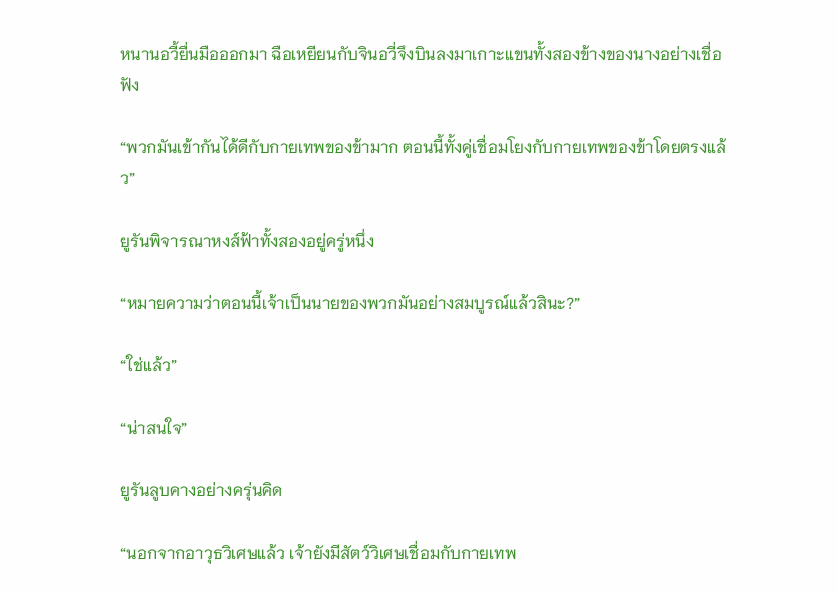หนานอวี้ยื่นมือออกมา ฉือเหยียนกับจินอวี่จึงบินลงมาเกาะแขนทั้งสองข้างของนางอย่างเชื่อฟัง

“พวกมันเข้ากันได้ดีกับกายเทพของข้ามาก ตอนนี้ทั้งคู่เชื่อมโยงกับกายเทพของข้าโดยตรงแล้ว”

ยูรันพิจารณาหงส์ฟ้าทั้งสองอยู่ครู่หนึ่ง

“หมายความว่าตอนนี้เจ้าเป็นนายของพวกมันอย่างสมบูรณ์แล้วสินะ?”

“ใช่แล้ว”

“น่าสนใจ”

ยูรันลูบคางอย่างครุ่นคิด

“นอกจากอาวุธวิเศษแล้ว เจ้ายังมีสัตว์วิเศษเชื่อมกับกายเทพ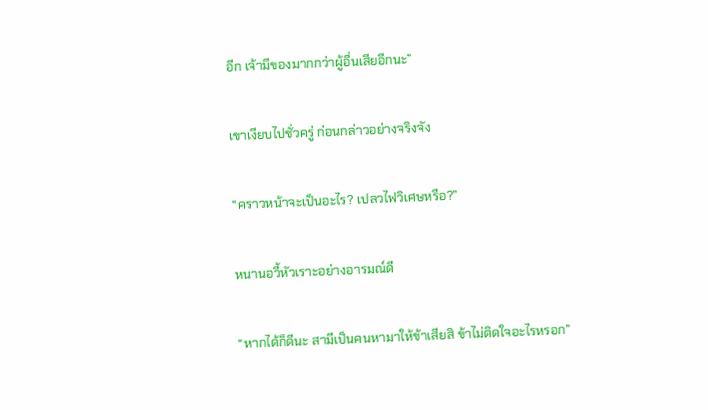อีก เจ้ามีของมากกว่าผู้อื่นเสียอีกนะ”

เขาเงียบไปชั่วครู่ ก่อนกล่าวอย่างจริงจัง

“คราวหน้าจะเป็นอะไร? เปลวไฟวิเศษหรือ?”

หนานอวี้หัวเราะอย่างอารมณ์ดี

“หากได้ก็ดีนะ สามีเป็นคนหามาให้ข้าเสียสิ ข้าไม่ติดใจอะไรหรอก”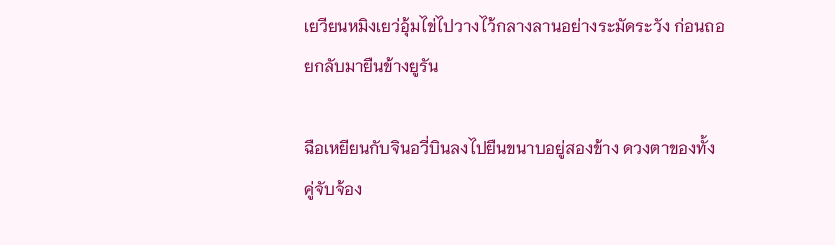เยวียนหมิงเยว่อุ้มไข่ไปวางไว้กลางลานอย่างระมัดระวัง ก่อนถอยกลับมายืนข้างยูรัน

ฉือเหยียนกับจินอวี่บินลงไปยืนขนาบอยู่สองข้าง ดวงตาของทั้งคู่จับจ้อง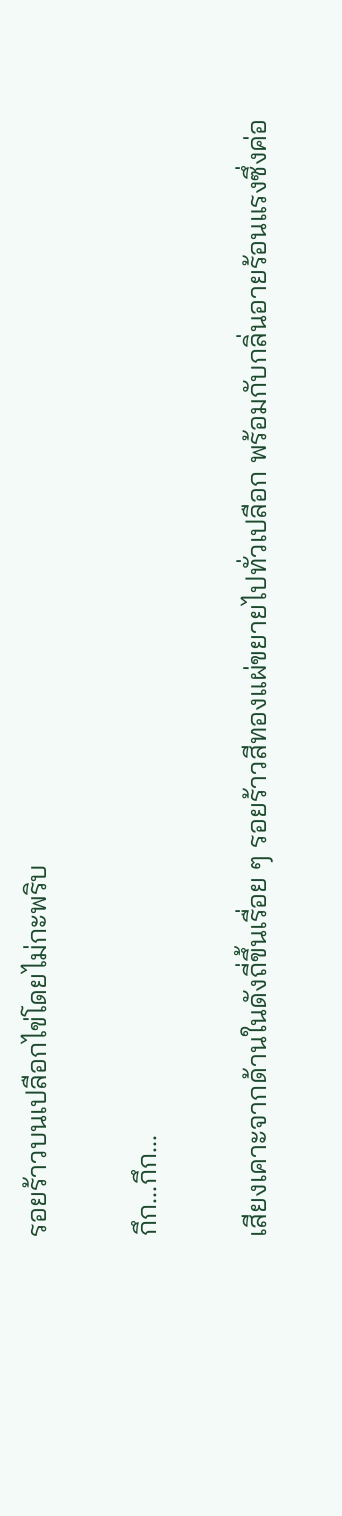รอยร้าวบนเปลือกไข่โดยไม่กะพริบ

กึก...กึก...

เสียงเคาะจากด้านในดังถี่ขึ้นเรื่อย ๆ รอยร้าวสีทองแผ่ขยายไปทั่วเปลือก พร้อมกับกลิ่นอายร้อนแรงซึ่งค่อ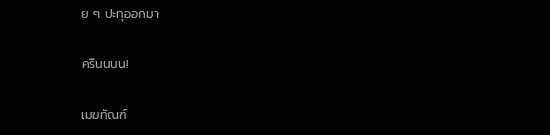ย ๆ ปะทุออกมา

ครืนนนน!

เมฆทัณฑ์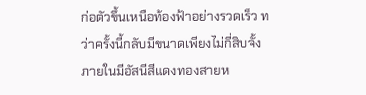ก่อตัวขึ้นเหนือท้องฟ้าอย่างรวดเร็ว ทว่าครั้งนี้กลับมีขนาดเพียงไม่กี่สิบจั้ง ภายในมีอัสนีสีแดงทองสายห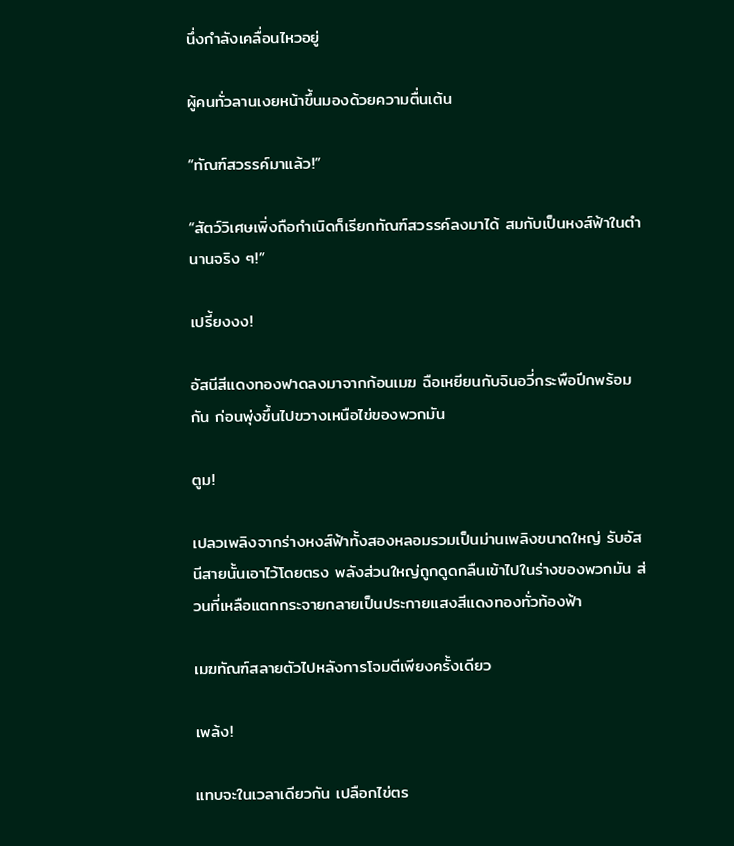นึ่งกำลังเคลื่อนไหวอยู่

ผู้คนทั่วลานเงยหน้าขึ้นมองด้วยความตื่นเต้น

“ทัณฑ์สวรรค์มาแล้ว!”

“สัตว์วิเศษเพิ่งถือกำเนิดก็เรียกทัณฑ์สวรรค์ลงมาได้ สมกับเป็นหงส์ฟ้าในตำนานจริง ๆ!”

เปรี้ยงงง!

อัสนีสีแดงทองฟาดลงมาจากก้อนเมฆ ฉือเหยียนกับจินอวี่กระพือปีกพร้อมกัน ก่อนพุ่งขึ้นไปขวางเหนือไข่ของพวกมัน

ตูม!

เปลวเพลิงจากร่างหงส์ฟ้าทั้งสองหลอมรวมเป็นม่านเพลิงขนาดใหญ่ รับอัสนีสายนั้นเอาไว้โดยตรง พลังส่วนใหญ่ถูกดูดกลืนเข้าไปในร่างของพวกมัน ส่วนที่เหลือแตกกระจายกลายเป็นประกายแสงสีแดงทองทั่วท้องฟ้า

เมฆทัณฑ์สลายตัวไปหลังการโจมตีเพียงครั้งเดียว

เพล้ง!

แทบจะในเวลาเดียวกัน เปลือกไข่ตร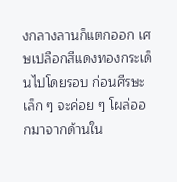งกลางลานก็แตกออก เศษเปลือกสีแดงทองกระเด็นไปโดยรอบ ก่อนศีรษะเล็ก ๆ จะค่อย ๆ โผล่ออกมาจากด้านใน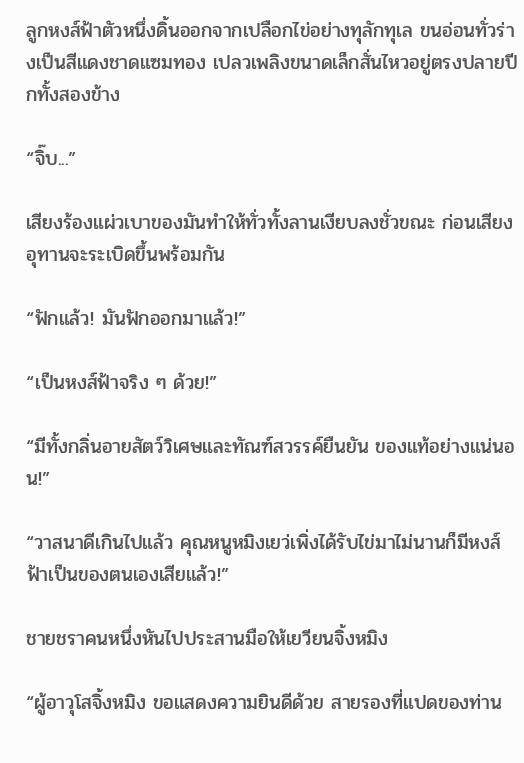ลูกหงส์ฟ้าตัวหนึ่งดิ้นออกจากเปลือกไข่อย่างทุลักทุเล ขนอ่อนทั่วร่างเป็นสีแดงชาดแซมทอง เปลวเพลิงขนาดเล็กสั่นไหวอยู่ตรงปลายปีกทั้งสองข้าง

“จิ๊บ...”

เสียงร้องแผ่วเบาของมันทำให้ทั่วทั้งลานเงียบลงชั่วขณะ ก่อนเสียงอุทานจะระเบิดขึ้นพร้อมกัน

“ฟักแล้ว! มันฟักออกมาแล้ว!”

“เป็นหงส์ฟ้าจริง ๆ ด้วย!”

“มีทั้งกลิ่นอายสัตว์วิเศษและทัณฑ์สวรรค์ยืนยัน ของแท้อย่างแน่นอน!”

“วาสนาดีเกินไปแล้ว คุณหนูหมิงเยว่เพิ่งได้รับไข่มาไม่นานก็มีหงส์ฟ้าเป็นของตนเองเสียแล้ว!”

ชายชราคนหนึ่งหันไปประสานมือให้เยวียนจิ้งหมิง

“ผู้อาวุโสจิ้งหมิง ขอแสดงความยินดีด้วย สายรองที่แปดของท่าน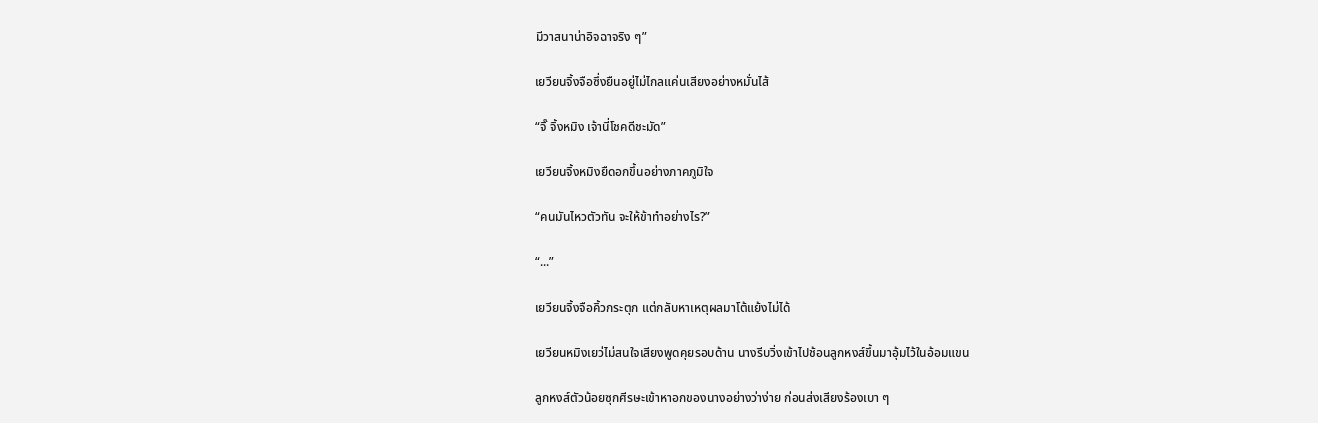มีวาสนาน่าอิจฉาจริง ๆ”

เยวียนจิ้งจือซึ่งยืนอยู่ไม่ไกลแค่นเสียงอย่างหมั่นไส้

“จิ๊ จิ้งหมิง เจ้านี่โชคดีชะมัด”

เยวียนจิ้งหมิงยืดอกขึ้นอย่างภาคภูมิใจ

“คนมันไหวตัวทัน จะให้ข้าทำอย่างไร?”

“...”

เยวียนจิ้งจือคิ้วกระตุก แต่กลับหาเหตุผลมาโต้แย้งไม่ได้

เยวียนหมิงเยว่ไม่สนใจเสียงพูดคุยรอบด้าน นางรีบวิ่งเข้าไปช้อนลูกหงส์ขึ้นมาอุ้มไว้ในอ้อมแขน

ลูกหงส์ตัวน้อยซุกศีรษะเข้าหาอกของนางอย่างว่าง่าย ก่อนส่งเสียงร้องเบา ๆ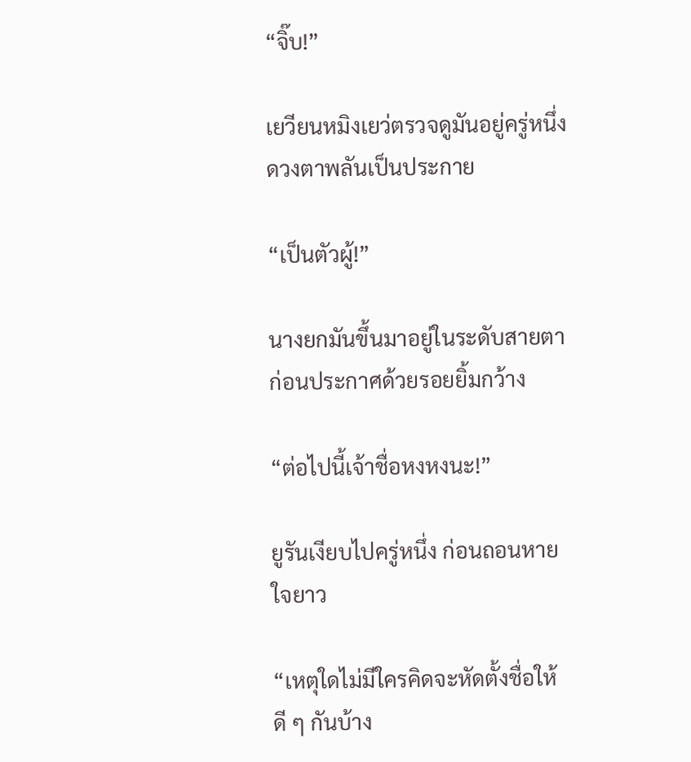“จิ๊บ!”

เยวียนหมิงเยว่ตรวจดูมันอยู่ครู่หนึ่ง ดวงตาพลันเป็นประกาย

“เป็นตัวผู้!”

นางยกมันขึ้นมาอยู่ในระดับสายตา ก่อนประกาศด้วยรอยยิ้มกว้าง

“ต่อไปนี้เจ้าชื่อหงหงนะ!”

ยูรันเงียบไปครู่หนึ่ง ก่อนถอนหายใจยาว

“เหตุใดไม่มีใครคิดจะหัดตั้งชื่อให้ดี ๆ กันบ้าง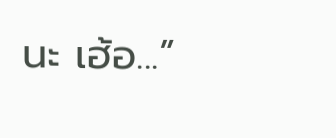นะ เฮ้อ...”